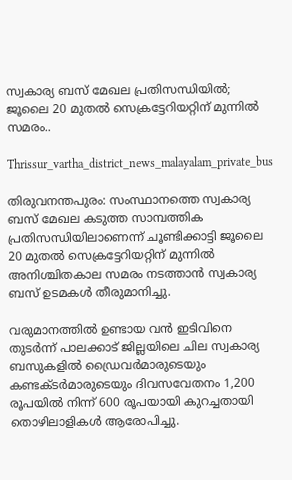സ്വകാര്യ ബസ് മേഖല പ്രതിസന്ധിയിൽ; ജൂലൈ 20 മുതൽ സെക്രട്ടേറിയറ്റിന് മുന്നിൽ സമരം..

Thrissur_vartha_district_news_malayalam_private_bus

തിരുവനന്തപുരം: സംസ്ഥാനത്തെ സ്വകാര്യ ബസ് മേഖല കടുത്ത സാമ്പത്തിക പ്രതിസന്ധിയിലാണെന്ന് ചൂണ്ടിക്കാട്ടി ജൂലൈ 20 മുതൽ സെക്രട്ടേറിയറ്റിന് മുന്നിൽ അനിശ്ചിതകാല സമരം നടത്താൻ സ്വകാര്യ ബസ് ഉടമകൾ തീരുമാനിച്ചു.

വരുമാനത്തിൽ ഉണ്ടായ വൻ ഇടിവിനെ തുടർന്ന് പാലക്കാട് ജില്ലയിലെ ചില സ്വകാര്യ ബസുകളിൽ ഡ്രൈവർമാരുടെയും കണ്ടക്ടർമാരുടെയും ദിവസവേതനം 1,200 രൂപയിൽ നിന്ന് 600 രൂപയായി കുറച്ചതായി തൊഴിലാളികൾ ആരോപിച്ചു.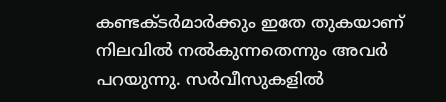കണ്ടക്ടർമാർക്കും ഇതേ തുകയാണ് നിലവിൽ നൽകുന്നതെന്നും അവർ പറയുന്നു. സർവീസുകളിൽ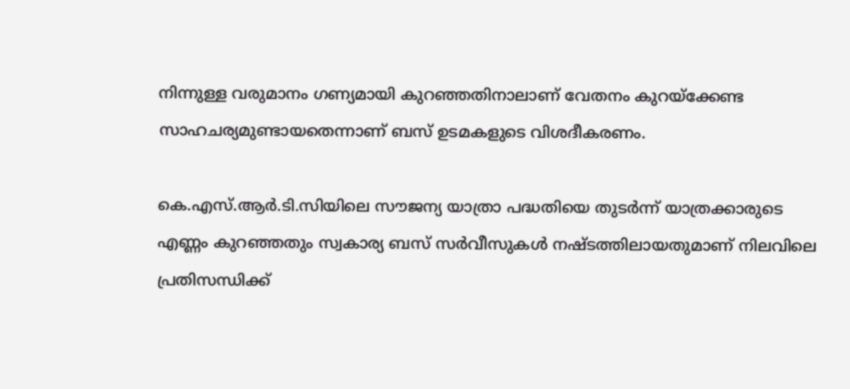നിന്നുള്ള വരുമാനം ഗണ്യമായി കുറഞ്ഞതിനാലാണ് വേതനം കുറയ്ക്കേണ്ട സാഹചര്യമുണ്ടായതെന്നാണ് ബസ് ഉടമകളുടെ വിശദീകരണം.

കെ.എസ്.ആർ.ടി.സിയിലെ സൗജന്യ യാത്രാ പദ്ധതിയെ തുടർന്ന് യാത്രക്കാരുടെ എണ്ണം കുറഞ്ഞതും സ്വകാര്യ ബസ് സർവീസുകൾ നഷ്ടത്തിലായതുമാണ് നിലവിലെ പ്രതിസന്ധിക്ക്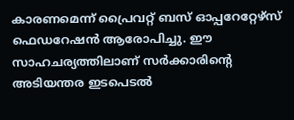കാരണമെന്ന് പ്രൈവറ്റ് ബസ് ഓപ്പറേറ്റേഴ്സ് ഫെഡറേഷൻ ആരോപിച്ചു. ഈ സാഹചര്യത്തിലാണ് സർക്കാരിന്റെ അടിയന്തര ഇടപെടൽ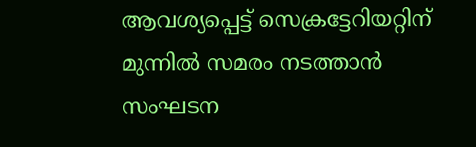ആവശ്യപ്പെട്ട് സെക്രട്ടേറിയറ്റിന് മുന്നിൽ സമരം നടത്താൻ സംഘടന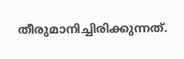തീരുമാനിച്ചിരിക്കുന്നത്.